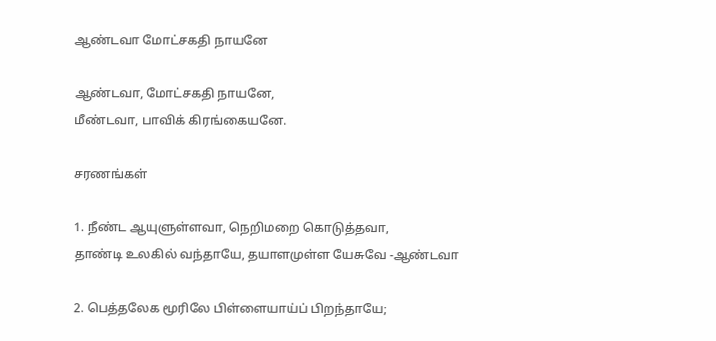ஆண்டவா மோட்சகதி நாயனே

ஆண்டவா, மோட்சகதி நாயனே,
மீண்டவா, பாவிக்‌ கிரங்கையனே.

சரணங்கள்‌

1. நீண்ட ஆயுளுள்ளவா, நெறிமறை கொடுத்தவா,
தாண்டி உலகில்‌ வந்தாயே, தயாளமுள்ள யேசுவே -ஆண்டவா

2. பெத்தலேக மூரிலே பிள்ளையாய்ப்‌ பிறந்தாயே;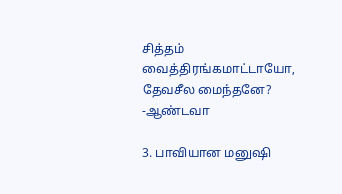சித்தம்‌ வைத்திரங்கமாட்டாயோ, தேவசீல மைந்தனே? -ஆண்டவா

3. பாவியான மனுஷி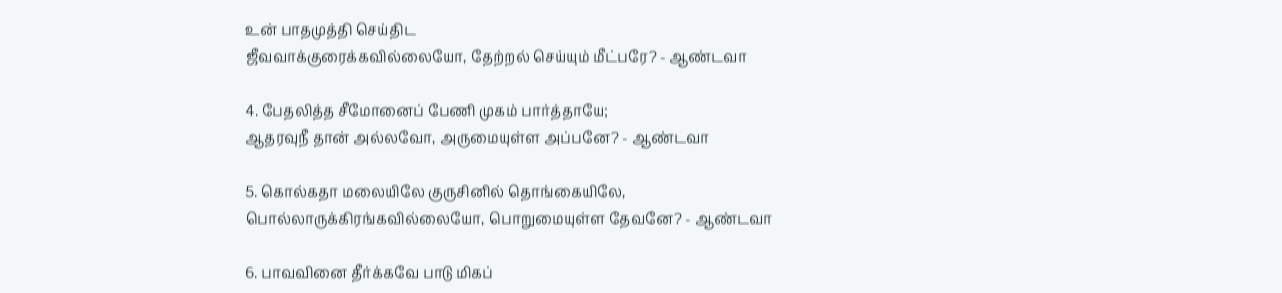உன்‌ பாதமுத்தி செய்திட
ஜீவவாக்குரைக்கவில்லையோ, தேற்றல்‌ செய்யும்‌ மீட்பரே? - ஆண்டவா

4. பேதலித்த சீமோனைப்‌ பேணி முகம்‌ பார்த்தாயே;
ஆதரவுநீ தான்‌ அல்லவோ, அருமையுள்ள அப்பனே? - ஆண்டவா

5. கொல்கதா மலையிலே குருசினில்‌ தொங்கையிலே,
பொல்லாருக்கிரங்கவில்லையோ, பொறுமையுள்ள தேவனே? - ஆண்டவா

6. பாவவினை தீர்க்கவே பாடு மிகப்‌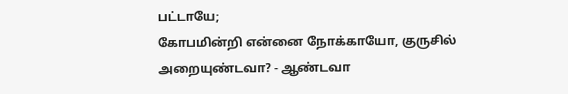பட்டாயே;
கோபமின்றி என்னை நோக்காயோ, குருசில்‌ அறையுண்டவா? - ஆண்டவா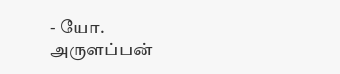- யோ. அருளப்பன்‌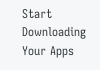Start Downloading Your Apps